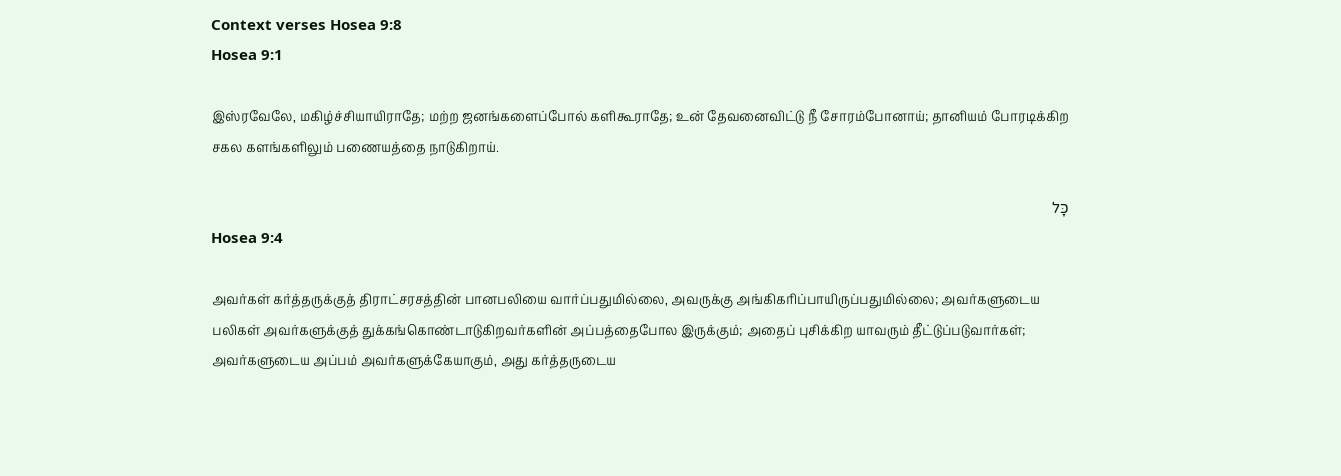Context verses Hosea 9:8
Hosea 9:1

இஸ்ரவேலே, மகிழ்ச்சியாயிராதே; மற்ற ஜனங்களைப்போல் களிகூராதே; உன் தேவனைவிட்டு நீ சோரம்போனாய்; தானியம் போரடிக்கிற சகல களங்களிலும் பணையத்தை நாடுகிறாய்.

כָּל
Hosea 9:4

அவர்கள் கர்த்தருக்குத் திராட்சரசத்தின் பானபலியை வார்ப்பதுமில்லை, அவருக்கு அங்கிகரிப்பாயிருப்பதுமில்லை; அவர்களுடைய பலிகள் அவர்களுக்குத் துக்கங்கொண்டாடுகிறவர்களின் அப்பத்தைபோல இருக்கும்; அதைப் புசிக்கிற யாவரும் தீட்டுப்படுவார்கள்; அவர்களுடைய அப்பம் அவர்களுக்கேயாகும், அது கர்த்தருடைய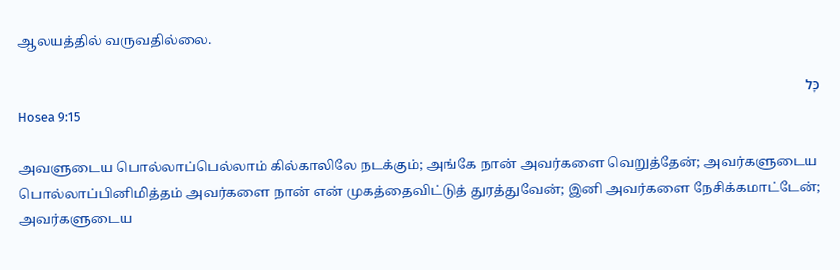ஆலயத்தில் வருவதில்லை.

כָּל
Hosea 9:15

அவளுடைய பொல்லாப்பெல்லாம் கில்காலிலே நடக்கும்; அங்கே நான் அவர்களை வெறுத்தேன்; அவர்களுடைய பொல்லாப்பினிமித்தம் அவர்களை நான் என் முகத்தைவிட்டுத் துரத்துவேன்; இனி அவர்களை நேசிக்கமாட்டேன்; அவர்களுடைய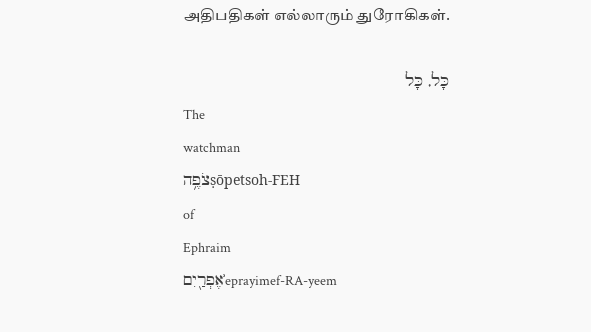அதிபதிகள் எல்லாரும் துரோகிகள்.

כָּל, כָּל
The
watchman
צֹפֶ֥הṣōpetsoh-FEH
of
Ephraim
אֶפְרַ֖יִםʾeprayimef-RA-yeem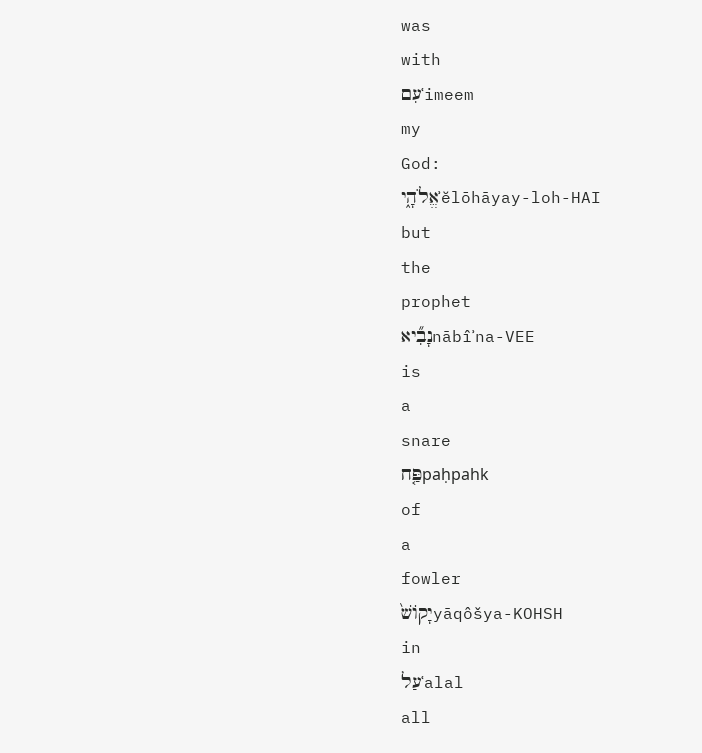was
with
עִםʿimeem
my
God:
אֱלֹהָ֑יʾĕlōhāyay-loh-HAI
but
the
prophet
נָבִ֞יאnābîʾna-VEE
is
a
snare
פַּ֤חpaḥpahk
of
a
fowler
יָקוֹשׁ֙yāqôšya-KOHSH
in
עַלʿalal
all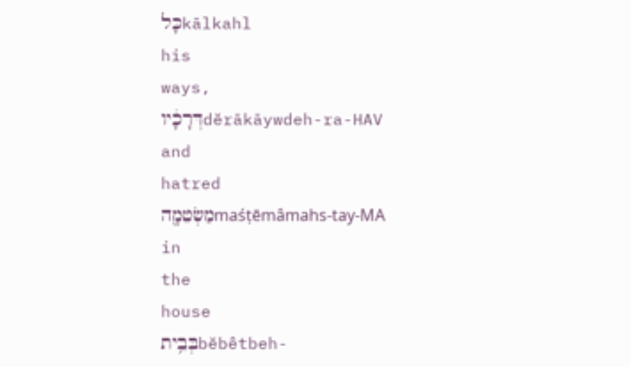כָּלkālkahl
his
ways,
דְּרָכָ֔יוdĕrākāywdeh-ra-HAV
and
hatred
מַשְׂטֵמָ֖הmaśṭēmâmahs-tay-MA
in
the
house
בְּבֵ֥יתbĕbêtbeh-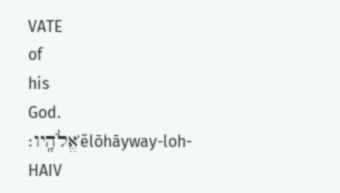VATE
of
his
God.
אֱלֹהָֽיו׃ʾĕlōhāyway-loh-HAIV